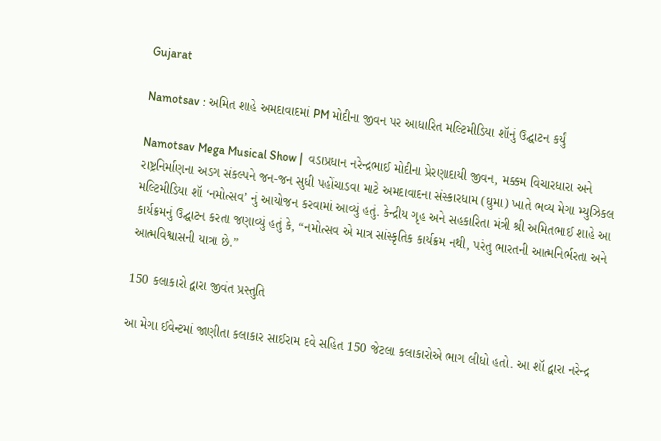Gujarat

Namotsav : અમિત શાહે અમદાવાદમાં PM મોદીના જીવન પર આધારિત મલ્ટિમીડિયા શૉનું ઉદ્ઘાટન કર્યું

Namotsav Mega Musical Show |  વડાપ્રધાન નરેન્દ્રભાઈ મોદીના પ્રેરણાદાયી જીવન, મક્કમ વિચારધારા અને રાષ્ટ્રનિર્માણના અડગ સંકલ્પને જન-જન સુધી પહોંચાડવા માટે અમદાવાદના સંસ્કારધામ (ઘુમા) ખાતે ભવ્ય મેગા મ્યુઝિકલ મલ્ટિમીડિયા શૉ ‘નમોત્સવ’ નું આયોજન કરવામાં આવ્યું હતું. કેન્દ્રીય ગૃહ અને સહકારિતા મંત્રી શ્રી અમિતભાઈ શાહે આ કાર્યક્રમનું ઉદ્ઘાટન કરતા જણાવ્યું હતું કે, “નમોત્સવ એ માત્ર સાંસ્કૃતિક કાર્યક્રમ નથી, પરંતુ ભારતની આત્મનિર્ભરતા અને આત્મવિશ્વાસની યાત્રા છે.”

150 કલાકારો દ્વારા જીવંત પ્રસ્તુતિ

આ મેગા ઈવેન્ટમાં જાણીતા કલાકાર સાઈરામ દવે સહિત 150 જેટલા કલાકારોએ ભાગ લીધો હતો. આ શૉ દ્વારા નરેન્દ્ર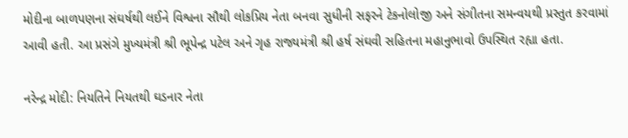મોદીના બાળપણના સંઘર્ષથી લઈને વિશ્વના સૌથી લોકપ્રિય નેતા બનવા સુધીની સફરને ટેકનોલોજી અને સંગીતના સમન્વયથી પ્રસ્તુત કરવામાં આવી હતી. આ પ્રસંગે મુખ્યમંત્રી શ્રી ભૂપેન્દ્ર પટેલ અને ગૃહ રાજ્યમંત્રી શ્રી હર્ષ સંઘવી સહિતના મહાનુભાવો ઉપસ્થિત રહ્યા હતા.

નરેન્દ્ર મોદી: નિયતિને નિયતથી ઘડનાર નેતા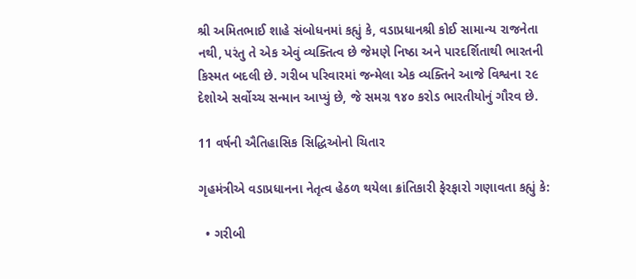શ્રી અમિતભાઈ શાહે સંબોધનમાં કહ્યું કે, વડાપ્રધાનશ્રી કોઈ સામાન્ય રાજનેતા નથી, પરંતુ તે એક એવું વ્યક્તિત્વ છે જેમણે નિષ્ઠા અને પારદર્શિતાથી ભારતની કિસ્મત બદલી છે. ગરીબ પરિવારમાં જન્મેલા એક વ્યક્તિને આજે વિશ્વના ૨૯ દેશોએ સર્વોચ્ચ સન્માન આપ્યું છે, જે સમગ્ર ૧૪૦ કરોડ ભારતીયોનું ગૌરવ છે.

11 વર્ષની ઐતિહાસિક સિદ્ધિઓનો ચિતાર

ગૃહમંત્રીએ વડાપ્રધાનના નેતૃત્વ હેઠળ થયેલા ક્રાંતિકારી ફેરફારો ગણાવતા કહ્યું કે:

  • ગરીબી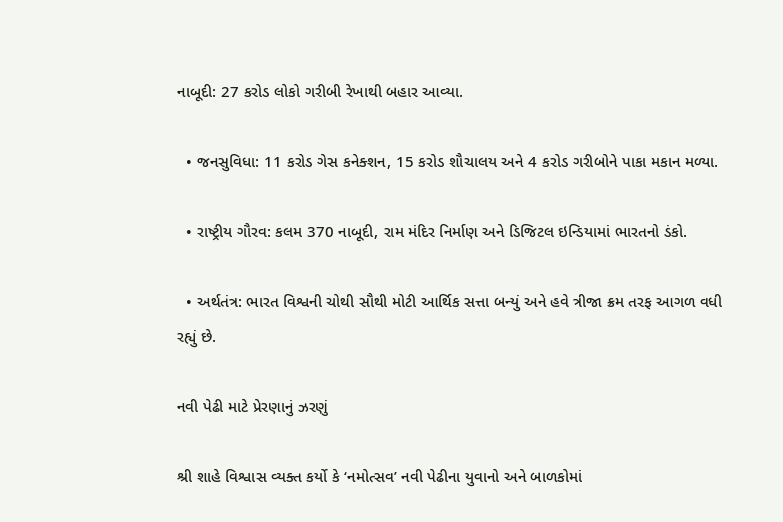નાબૂદી: 27 કરોડ લોકો ગરીબી રેખાથી બહાર આવ્યા.

  • જનસુવિધા: 11 કરોડ ગેસ કનેક્શન, 15 કરોડ શૌચાલય અને 4 કરોડ ગરીબોને પાકા મકાન મળ્યા.

  • રાષ્ટ્રીય ગૌરવ: કલમ 370 નાબૂદી, રામ મંદિર નિર્માણ અને ડિજિટલ ઇન્ડિયામાં ભારતનો ડંકો.

  • અર્થતંત્ર: ભારત વિશ્વની ચોથી સૌથી મોટી આર્થિક સત્તા બન્યું અને હવે ત્રીજા ક્રમ તરફ આગળ વધી રહ્યું છે.

નવી પેઢી માટે પ્રેરણાનું ઝરણું

શ્રી શાહે વિશ્વાસ વ્યક્ત કર્યો કે ‘નમોત્સવ’ નવી પેઢીના યુવાનો અને બાળકોમાં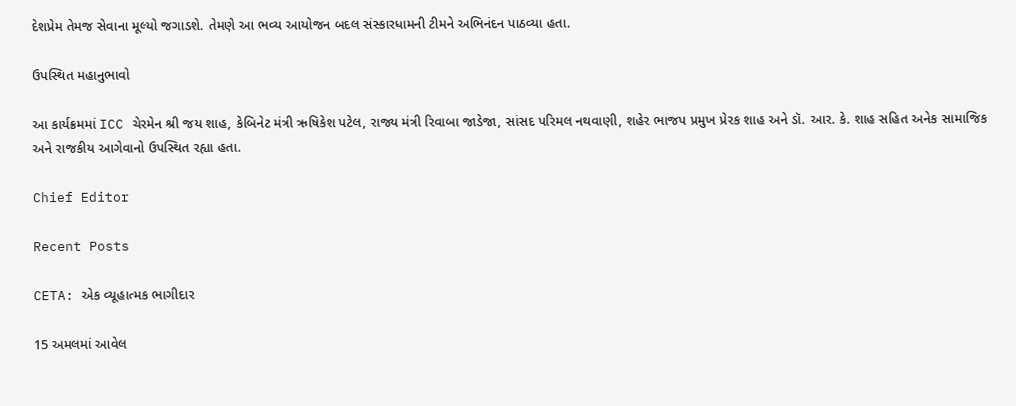દેશપ્રેમ તેમજ સેવાના મૂલ્યો જગાડશે. તેમણે આ ભવ્ય આયોજન બદલ સંસ્કારધામની ટીમને અભિનંદન પાઠવ્યા હતા.

ઉપસ્થિત મહાનુભાવો

આ કાર્યક્રમમાં ICC ચેરમેન શ્રી જય શાહ, કેબિનેટ મંત્રી ઋષિકેશ પટેલ, રાજ્ય મંત્રી રિવાબા જાડેજા, સાંસદ પરિમલ નથવાણી, શહેર ભાજપ પ્રમુખ પ્રેરક શાહ અને ડૉ. આર. કે. શાહ સહિત અનેક સામાજિક અને રાજકીય આગેવાનો ઉપસ્થિત રહ્યા હતા.

Chief Editor

Recent Posts

CETA: એક વ્યૂહાત્મક ભાગીદાર

15 અમલમાં આવેલ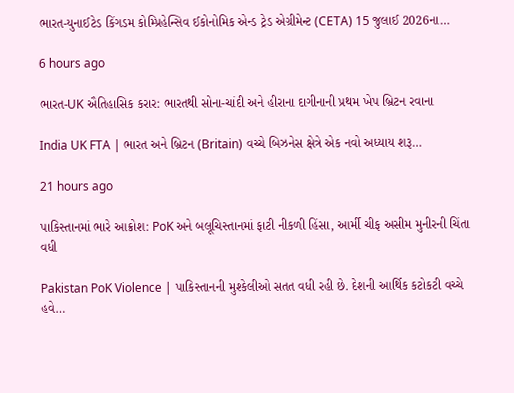ભારત-યુનાઈટેડ કિંગડમ કોમ્પ્રિહેન્સિવ ઈકોનોમિક એન્ડ ટ્રેડ એગ્રીમેન્ટ (CETA) 15 જુલાઈ 2026ના…

6 hours ago

ભારત-UK ઐતિહાસિક કરાર: ભારતથી સોના-ચાંદી અને હીરાના દાગીનાની પ્રથમ ખેપ બ્રિટન રવાના

India UK FTA | ભારત અને બ્રિટન (Britain) વચ્ચે બિઝનેસ ક્ષેત્રે એક નવો અધ્યાય શરૂ…

21 hours ago

પાકિસ્તાનમાં ભારે આક્રોશ: PoK અને બલૂચિસ્તાનમાં ફાટી નીકળી હિંસા, આર્મી ચીફ અસીમ મુનીરની ચિંતા વધી

Pakistan PoK Violence | પાકિસ્તાનની મુશ્કેલીઓ સતત વધી રહી છે. દેશની આર્થિક કટોકટી વચ્ચે હવે…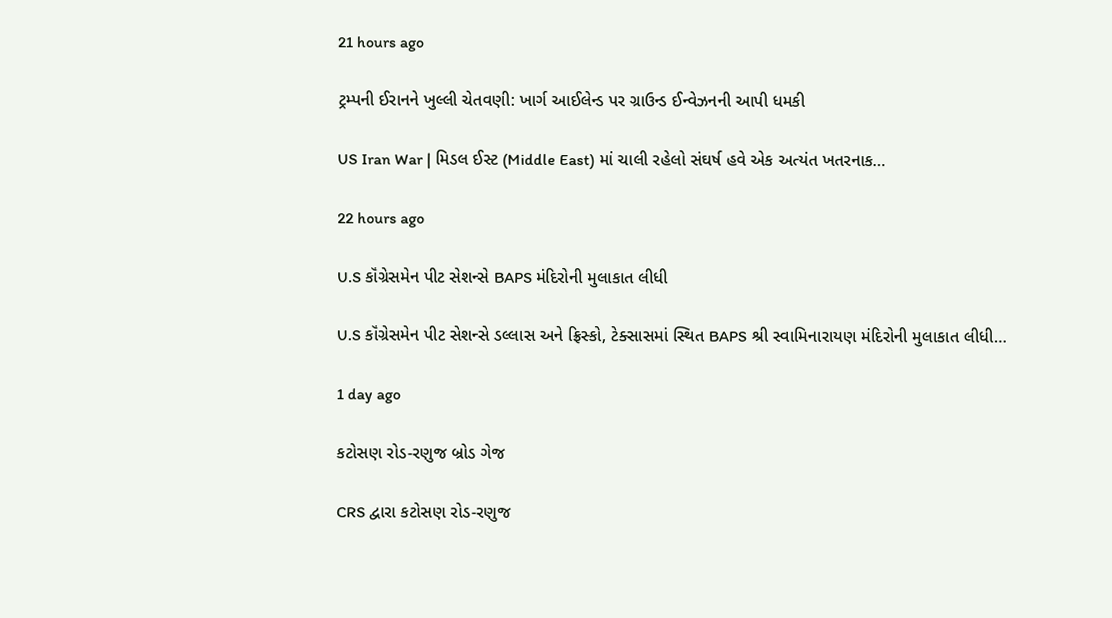21 hours ago

ટ્રમ્પની ઈરાનને ખુલ્લી ચેતવણી: ખાર્ગ આઈલેન્ડ પર ગ્રાઉન્ડ ઈન્વેઝનની આપી ધમકી

US Iran War | મિડલ ઈસ્ટ (Middle East) માં ચાલી રહેલો સંઘર્ષ હવે એક અત્યંત ખતરનાક…

22 hours ago

U.S કૉંગ્રેસમેન પીટ સેશન્સે BAPS મંદિરોની મુલાકાત લીધી

U.S કૉંગ્રેસમેન પીટ સેશન્સે ડલ્લાસ અને ફ્રિસ્કો, ટેક્સાસમાં સ્થિત BAPS શ્રી સ્વામિનારાયણ મંદિરોની મુલાકાત લીધી…

1 day ago

કટોસણ રોડ-રણુજ બ્રોડ ગેજ

CRS દ્વારા કટોસણ રોડ-રણુજ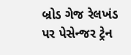બ્રોડ ગેજ રેલખંડ પર પેસેન્જર ટ્રેન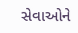સેવાઓને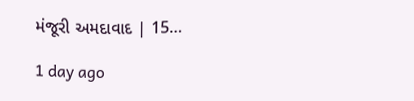મંજૂરી અમદાવાદ | 15…

1 day ago